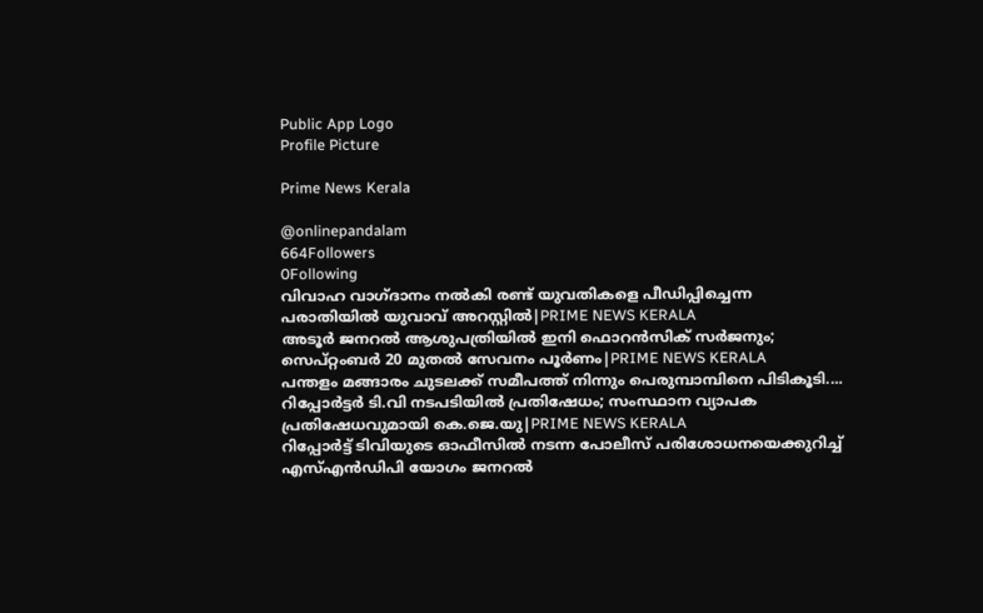Public App Logo
Profile Picture

Prime News Kerala

@onlinepandalam
664Followers
0Following
വിവാഹ വാഗ്ദാനം നൽകി രണ്ട് യുവതികളെ പീഡിപ്പിച്ചെന്ന പരാതിയിൽ യുവാവ് അറസ്റ്റിൽ|PRIME NEWS KERALA
അടൂർ ജനറൽ ആശുപത്രിയിൽ ഇനി ഫൊറൻസിക് സർജനും; സെപ്റ്റംബർ 20 മുതൽ സേവനം പൂർണം|PRIME NEWS KERALA
പന്തളം മങ്ങാരം ചുടലക്ക് സമീപത്ത് നിന്നും പെരുമ്പാമ്പിനെ പിടികൂടി....
റിപ്പോർട്ടർ ടി.വി നടപടിയിൽ പ്രതിഷേധം; സംസ്ഥാന വ്യാപക പ്രതിഷേധവുമായി കെ.ജെ.യു|PRIME NEWS KERALA
റിപ്പോർട്ട് ടിവിയുടെ ഓഫീസിൽ നടന്ന പോലീസ് പരിശോധനയെക്കുറിച്ച് എസ്എൻഡിപി യോഗം ജനറൽ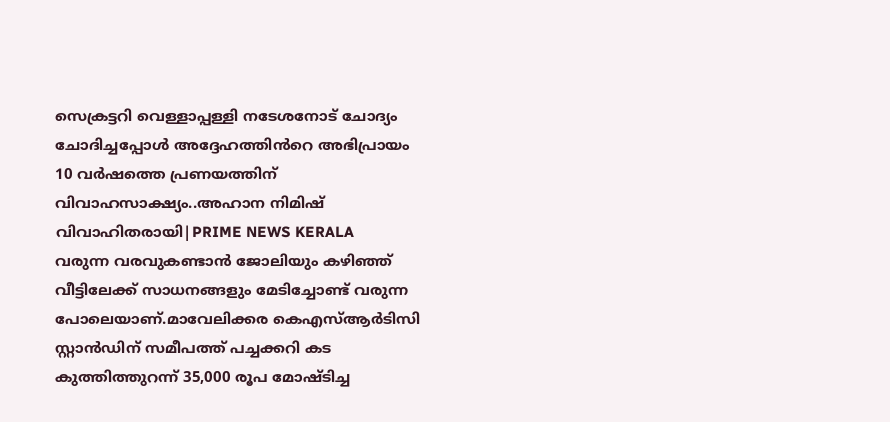സെക്രട്ടറി വെള്ളാപ്പള്ളി നടേശനോട് ചോദ്യം ചോദിച്ചപ്പോൾ അദ്ദേഹത്തിൻറെ അഭിപ്രായം
10 വർഷത്തെ പ്രണയത്തിന് വിവാഹസാക്ഷ്യം..അഹാന നിമിഷ് വിവാഹിതരായി|PRIME NEWS KERALA
വരുന്ന വരവുകണ്ടാൻ ജോലിയും കഴിഞ്ഞ് വീട്ടിലേക്ക് സാധനങ്ങളും മേടിച്ചോണ്ട് വരുന്ന പോലെയാണ്.മാവേലിക്കര കെഎസ്ആർടിസി സ്റ്റാൻഡിന് സമീപത്ത് പച്ചക്കറി കട കുത്തിത്തുറന്ന് 35,000 രൂപ മോഷ്ടിച്ച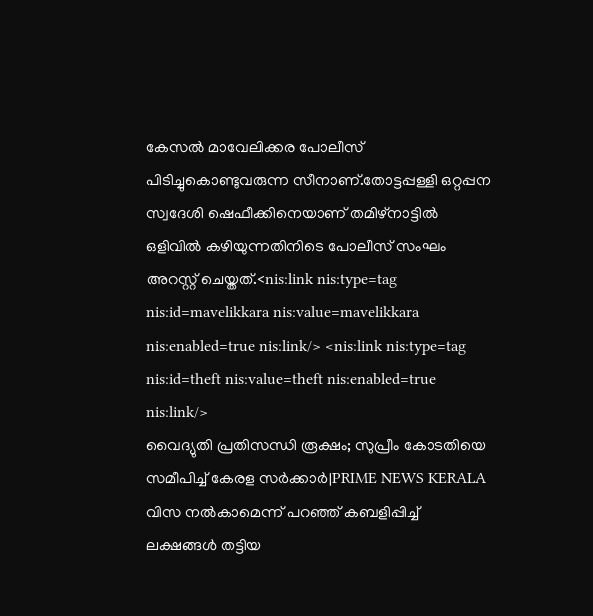കേസൽ മാവേലിക്കര പോലീസ് പിടിച്ചുകൊണ്ടുവരുന്ന സീനാണ്.തോട്ടപ്പള്ളി ഒറ്റപ്പന സ്വദേശി ഷെഫീക്കിനെയാണ് തമിഴ്നാട്ടിൽ ഒളിവിൽ കഴിയുന്നതിനിടെ പോലീസ് സംഘം അറസ്റ്റ് ചെയ്തത്.<nis:link nis:type=tag nis:id=mavelikkara nis:value=mavelikkara nis:enabled=true nis:link/> <nis:link nis:type=tag nis:id=theft nis:value=theft nis:enabled=true nis:link/>
വൈദ്യുതി പ്രതിസന്ധി രൂക്ഷം; സുപ്രീം കോടതിയെ സമീപിച്ച് കേരള സർക്കാർ|PRIME NEWS KERALA
വിസ നൽകാമെന്ന് പറഞ്ഞ് കബളിപ്പിച്ച് ലക്ഷങ്ങൾ തട്ടിയ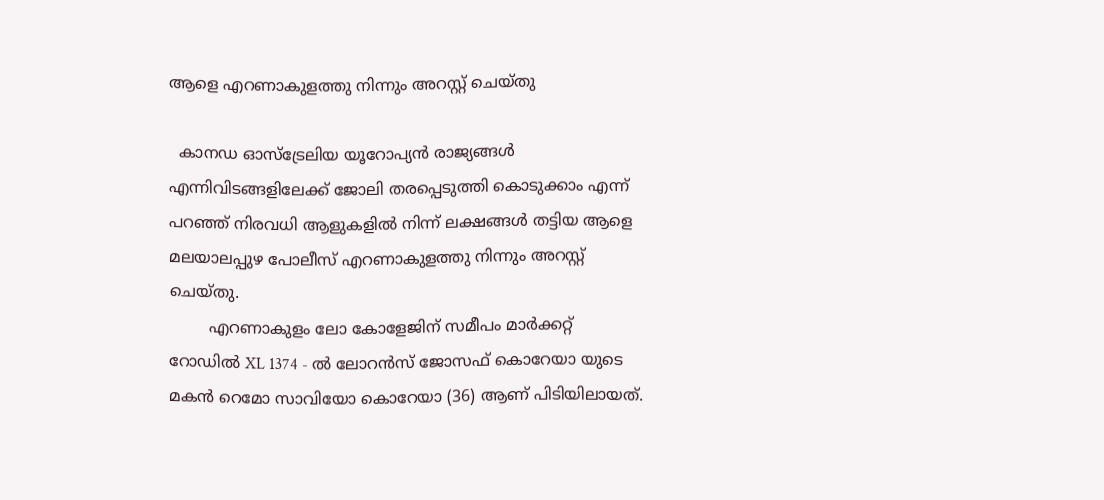ആളെ എറണാകുളത്തു നിന്നും അറസ്റ്റ് ചെയ്തു

  കാനഡ ഓസ്ട്രേലിയ യൂറോപ്യൻ രാജ്യങ്ങൾ എന്നിവിടങ്ങളിലേക്ക് ജോലി തരപ്പെടുത്തി കൊടുക്കാം എന്ന് പറഞ്ഞ് നിരവധി ആളുകളിൽ നിന്ന് ലക്ഷങ്ങൾ തട്ടിയ ആളെ മലയാലപ്പുഴ പോലീസ് എറണാകുളത്തു നിന്നും അറസ്റ്റ് ചെയ്തു.
        എറണാകുളം ലോ കോളേജിന് സമീപം മാർക്കറ്റ് റോഡിൽ XL 1374 - ൽ ലോറൻസ് ജോസഫ് കൊറേയാ യുടെ മകൻ റെമോ സാവിയോ കൊറേയാ (36) ആണ് പിടിയിലായത്.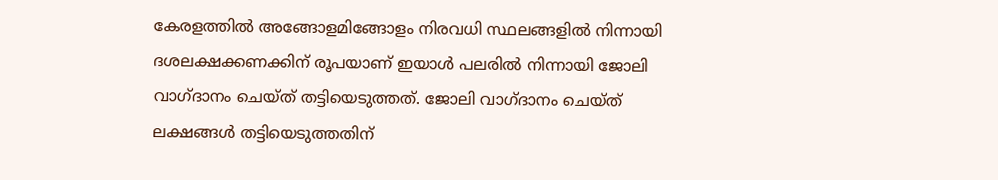കേരളത്തിൽ അങ്ങോളമിങ്ങോളം നിരവധി സ്ഥലങ്ങളിൽ നിന്നായി ദശലക്ഷക്കണക്കിന് രൂപയാണ് ഇയാൾ പലരിൽ നിന്നായി ജോലി വാഗ്ദാനം ചെയ്ത് തട്ടിയെടുത്തത്. ജോലി വാഗ്ദാനം ചെയ്ത് ലക്ഷങ്ങൾ തട്ടിയെടുത്തതിന്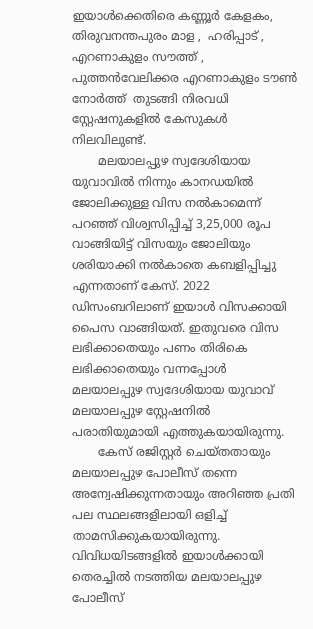ഇയാൾക്കെതിരെ കണ്ണൂർ കേളകം, തിരുവനന്തപുരം മാള ,  ഹരിപ്പാട് ,  എറണാകുളം സൗത്ത് ,  പുത്തൻവേലിക്കര എറണാകുളം ടൗൺ നോർത്ത്  തുടങ്ങി നിരവധി സ്റ്റേഷനുകളിൽ കേസുകൾ നിലവിലുണ്ട്.
       മലയാലപ്പുഴ സ്വദേശിയായ യുവാവിൽ നിന്നും കാനഡയിൽ ജോലിക്കുള്ള വിസ നൽകാമെന്ന് പറഞ്ഞ് വിശ്വസിപ്പിച്ച് 3,25,000 രൂപ വാങ്ങിയിട്ട് വിസയും ജോലിയും ശരിയാക്കി നൽകാതെ കബളിപ്പിച്ചു എന്നതാണ് കേസ്. 2022 ഡിസംബറിലാണ് ഇയാൾ വിസക്കായി പൈസ വാങ്ങിയത്. ഇതുവരെ വിസ ലഭിക്കാതെയും പണം തിരികെ ലഭിക്കാതെയും വന്നപ്പോൾ മലയാലപ്പുഴ സ്വദേശിയായ യുവാവ് മലയാലപ്പുഴ സ്റ്റേഷനിൽ പരാതിയുമായി എത്തുകയായിരുന്നു.
       കേസ് രജിസ്റ്റർ ചെയ്തതായും മലയാലപ്പുഴ പോലീസ് തന്നെ അന്വേഷിക്കുന്നതായും അറിഞ്ഞ പ്രതി പല സ്ഥലങ്ങളിലായി ഒളിച്ച് താമസിക്കുകയായിരുന്നു. വിവിധയിടങ്ങളിൽ ഇയാൾക്കായി തെരച്ചിൽ നടത്തിയ മലയാലപ്പുഴ പോലീസ്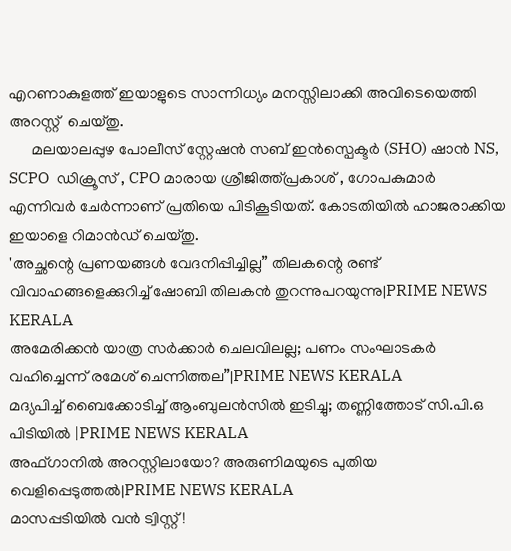എറണാകുളത്ത് ഇയാളുടെ സാന്നിധ്യം മനസ്സിലാക്കി അവിടെയെത്തി അറസ്റ്റ്  ചെയ്തു.
      മലയാലപ്പുഴ പോലീസ് സ്റ്റേഷൻ സബ് ഇൻസ്പെക്ടർ (SHO) ഷാൻ NS, SCPO  ഡിക്രൂസ് , CPO മാരായ ശ്രീജിത്ത്പ്രകാശ് , ഗോപകുമാർ  എന്നിവർ ചേർന്നാണ് പ്രതിയെ പിടികൂടിയത്. കോടതിയിൽ ഹാജരാക്കിയ ഇയാളെ റിമാൻഡ് ചെയ്തു.
'അച്ഛന്റെ പ്രണയങ്ങൾ വേദനിപ്പിച്ചില്ല” തിലകന്റെ രണ്ട് വിവാഹങ്ങളെക്കുറിച്ച് ഷോബി തിലകൻ തുറന്നുപറയുന്നു|PRIME NEWS KERALA
അമേരിക്കൻ യാത്ര സർക്കാർ ചെലവിലല്ല; പണം സംഘാടകർ വഹിച്ചെന്ന് രമേശ് ചെന്നിത്തല”|PRIME NEWS KERALA
മദ്യപിച്ച് ബൈക്കോടിച്ച് ആംബുലൻസിൽ ഇടിച്ചു; തണ്ണിത്തോട് സി.പി.ഒ പിടിയിൽ |PRIME NEWS KERALA
അഫ്ഗാനിൽ അറസ്റ്റിലായോ? അരുണിമയുടെ പുതിയ വെളിപ്പെടുത്തൽ|PRIME NEWS KERALA
മാസപ്പടിയിൽ വൻ ട്വിസ്റ്റ്!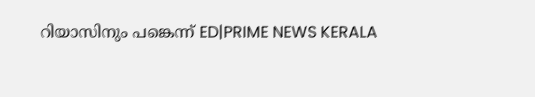റിയാസിനും പങ്കെന്ന് ED|PRIME NEWS KERALA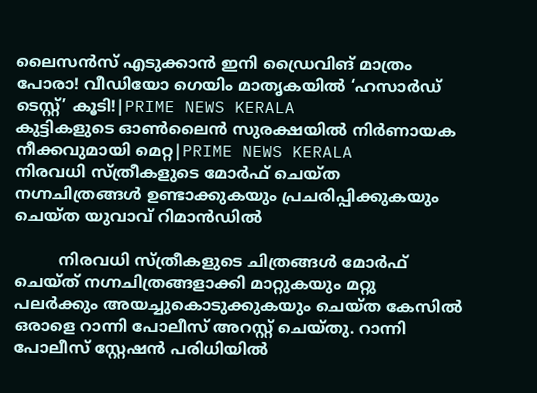ലൈസൻസ് എടുക്കാൻ ഇനി ഡ്രൈവിങ് മാത്രം പോരാ! വീഡിയോ ഗെയിം മാതൃകയിൽ ‘ഹസാർഡ് ടെസ്റ്റ്’ കൂടി!|PRIME NEWS KERALA
കുട്ടികളുടെ ഓൺലൈൻ സുരക്ഷയിൽ നിർണായക നീക്കവുമായി മെറ്റ|PRIME NEWS KERALA
നിരവധി സ്ത്രീകളുടെ മോർഫ് ചെയ്ത നഗ്നചിത്രങ്ങൾ ഉണ്ടാക്കുകയും പ്രചരിപ്പിക്കുകയും ചെയ്ത യുവാവ് റിമാൻഡിൽ

         നിരവധി സ്ത്രീകളുടെ ചിത്രങ്ങൾ മോർഫ് ചെയ്ത് നഗ്നചിത്രങ്ങളാക്കി മാറ്റുകയും മറ്റു പലർക്കും അയച്ചുകൊടുക്കുകയും ചെയ്ത കേസിൽ ഒരാളെ റാന്നി പോലീസ് അറസ്റ്റ് ചെയ്തു. റാന്നി പോലീസ് സ്റ്റേഷൻ പരിധിയിൽ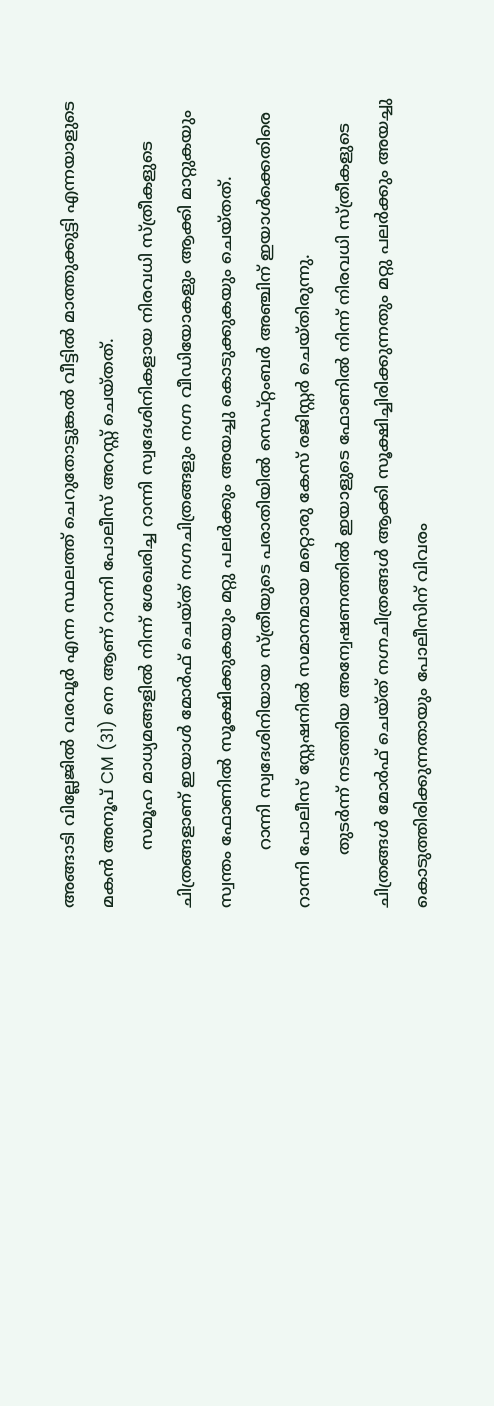അങ്ങാടി വില്ലേജിൽ വരവൂർ എന്ന സ്ഥലത്ത് ചെറുതോട്ടുങ്കൽ വീട്ടിൽ മാത്തുക്കുട്ടി എന്നയാളുടെ മകൻ അനൂപ് CM (31) നെ ആണ് റാന്നി പോലീസ് അറസ്റ്റ് ചെയ്തത്.
           സമൂഹ മാധ്യമങ്ങളിൽ നിന്ന് ശേഖരിച്ച റാന്നി സ്വദേശിനികളായ നിരവധി സ്ത്രീകളുടെ ചിത്രങ്ങളാണ് ഇയാൾ മോർഫ് ചെയ്ത് നഗ്നചിത്രങ്ങളും നഗ്ന വീഡിയോകളും ആക്കി മാറ്റുകയും സ്വന്തം ഫോണിൽ സൂക്ഷിക്കുകയും മറ്റു പലർക്കും അയച്ചു കൊടുക്കുകയും ചെയ്തത്.
           റാന്നി സ്വദേശിനിയായ സ്ത്രീയുടെ പരാതിയിൽ സെപ്റ്റംബർ അഞ്ചിന് ഇയാൾക്കെതിരെ റാന്നി പോലീസ് സ്റ്റേഷനിൽ സമാനമായ മറ്റൊരു കേസ് രജിസ്റ്റർ ചെയ്തിരുന്നു.
          തുടർന്ന് നടത്തിയ അന്വേഷണത്തിൽ ഇയാളുടെ ഫോണിൽ നിന്ന് നിരവധി സ്ത്രീകളുടെ ചിത്രങ്ങൾ മോർഫ് ചെയ്ത് നഗ്നചിത്രങ്ങൾ ആക്കി സൂക്ഷിച്ചിരിക്കുന്നതും മറ്റു പലർക്കും അയച്ചു കൊടുത്തിരിക്കുന്നതായും പോലീസിന് വിവരം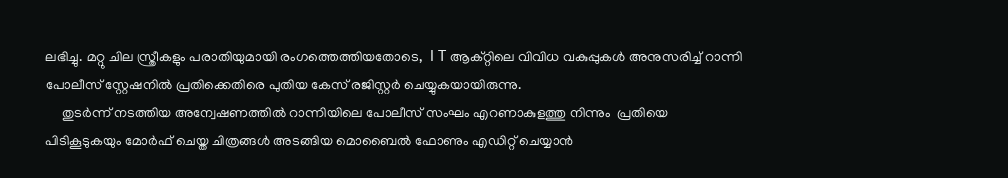ലഭിച്ചു. മറ്റു ചില സ്ത്രീകളും പരാതിയുമായി രംഗത്തെത്തിയതോടെ,  I T ആക്റ്റിലെ വിവിധ വകുപ്പുകൾ അനുസരിച്ച് റാന്നി പോലീസ് സ്റ്റേഷനിൽ പ്രതിക്കെതിരെ പുതിയ കേസ് രജിസ്റ്റർ ചെയ്യുകയായിരുന്നു.
     തുടർന്ന് നടത്തിയ അന്വേഷണത്തിൽ റാന്നിയിലെ പോലീസ് സംഘം എറണാകുളത്തു നിന്നും  പ്രതിയെ പിടികൂടുകയും മോർഫ് ചെയ്ത ചിത്രങ്ങൾ അടങ്ങിയ മൊബൈൽ ഫോണും എഡിറ്റ് ചെയ്യാൻ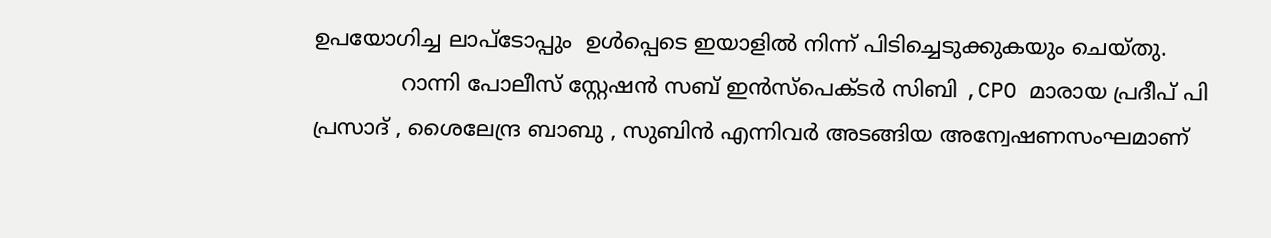ഉപയോഗിച്ച ലാപ്ടോപ്പും  ഉൾപ്പെടെ ഇയാളിൽ നിന്ന് പിടിച്ചെടുക്കുകയും ചെയ്തു.
             റാന്നി പോലീസ് സ്റ്റേഷൻ സബ് ഇൻസ്പെക്ടർ സിബി ,CPO മാരായ പ്രദീപ്‌ പി പ്രസാദ് , ശൈലേന്ദ്ര ബാബു , സുബിൻ എന്നിവർ അടങ്ങിയ അന്വേഷണസംഘമാണ്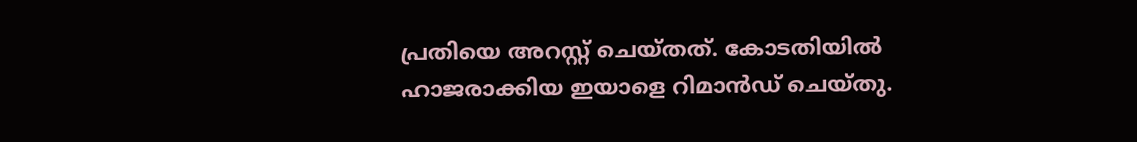പ്രതിയെ അറസ്റ്റ് ചെയ്തത്. കോടതിയിൽ ഹാജരാക്കിയ ഇയാളെ റിമാൻഡ് ചെയ്തു.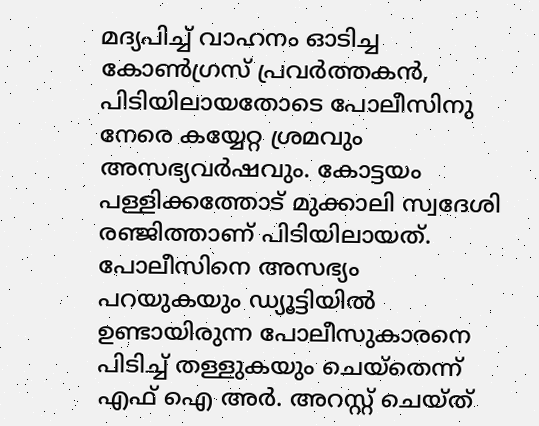മദ്യപിച്ച് വാഹനം ഓടിച്ച കോൺഗ്രസ്‌ പ്രവർത്തകൻ, പിടിയിലായതോടെ പോലീസിനു നേരെ കയ്യേറ്റ ശ്രമവും അസഭ്യവർഷവും. കോട്ടയം പള്ളിക്കത്തോട് മുക്കാലി സ്വദേശി രഞ്ജിത്താണ് പിടിയിലായത്. പോലീസിനെ അസഭ്യം പറയുകയും ഡ്യൂട്ടിയിൽ ഉണ്ടായിരുന്ന പോലീസുകാരനെ പിടിച്ച് തള്ളുകയും ചെയ്‌തെന്ന് എഫ് ഐ അർ. അറസ്റ്റ് ചെയ്ത്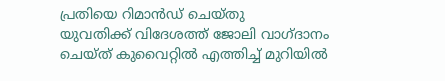പ്രതിയെ റിമാൻഡ് ചെയ്തു
യുവതിക്ക് വിദേശത്ത് ജോലി വാഗ്ദാനം ചെയ്ത് കുവൈറ്റിൽ എത്തിച്ച് മുറിയിൽ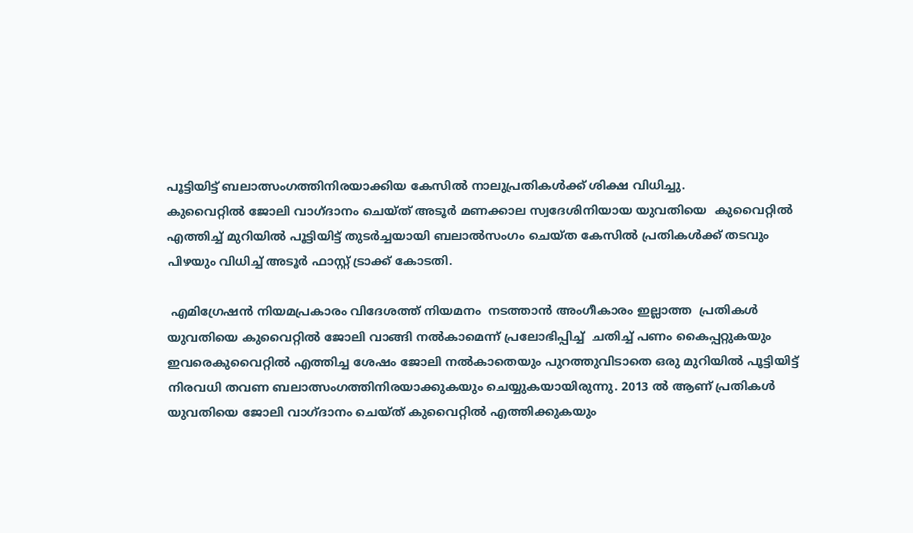പൂട്ടിയിട്ട് ബലാത്സംഗത്തിനിരയാക്കിയ കേസിൽ നാലുപ്രതികൾക്ക് ശിക്ഷ വിധിച്ചു.
കുവൈറ്റിൽ ജോലി വാഗ്ദാനം ചെയ്ത് അടൂർ മണക്കാല സ്വദേശിനിയായ യുവതിയെ  കുവൈറ്റിൽ എത്തിച്ച് മുറിയിൽ പൂട്ടിയിട്ട് തുടർച്ചയായി ബലാൽസംഗം ചെയ്ത കേസിൽ പ്രതികൾക്ക് തടവും പിഴയും വിധിച്ച് അടൂർ ഫാസ്റ്റ് ട്രാക്ക് കോടതി.

 എമിഗ്രേഷൻ നിയമപ്രകാരം വിദേശത്ത് നിയമനം  നടത്താൻ അംഗീകാരം ഇല്ലാത്ത  പ്രതികൾ യുവതിയെ കുവൈറ്റിൽ ജോലി വാങ്ങി നൽകാമെന്ന് പ്രലോഭിപ്പിച്ച്  ചതിച്ച് പണം കൈപ്പറ്റുകയും ഇവരെകുവൈറ്റിൽ എത്തിച്ച ശേഷം ജോലി നൽകാതെയും പുറത്തുവിടാതെ ഒരു മുറിയിൽ പൂട്ടിയിട്ട് നിരവധി തവണ ബലാത്സംഗത്തിനിരയാക്കുകയും ചെയ്യുകയായിരുന്നു. 2013 ൽ ആണ് പ്രതികൾ യുവതിയെ ജോലി വാഗ്ദാനം ചെയ്ത് കുവൈറ്റിൽ എത്തിക്കുകയും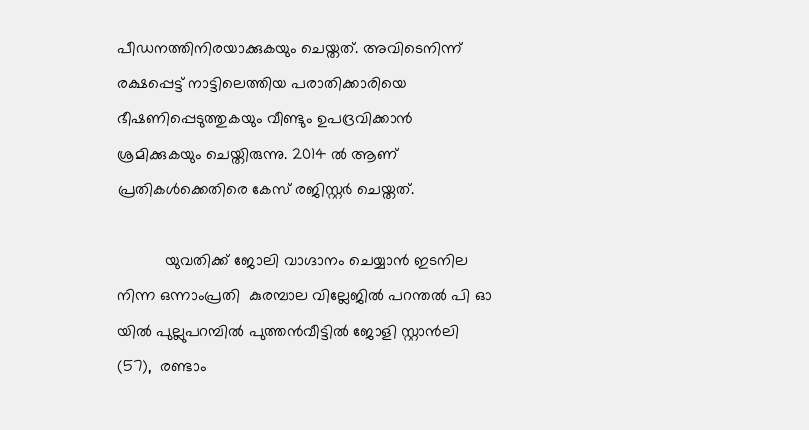പീഡനത്തിനിരയാക്കുകയും ചെയ്തത്. അവിടെനിന്ന് രക്ഷപ്പെട്ട് നാട്ടിലെത്തിയ പരാതിക്കാരിയെ ഭീഷണിപ്പെടുത്തുകയും വീണ്ടും ഉപദ്രവിക്കാൻ ശ്രമിക്കുകയും ചെയ്തിരുന്നു. 2014 ൽ ആണ് പ്രതികൾക്കെതിരെ കേസ് രജിസ്റ്റർ ചെയ്തത്.

           യുവതിക്ക് ജോലി വാഗ്ദാനം ചെയ്യാൻ ഇടനില നിന്ന ഒന്നാംപ്രതി  കുരമ്പാല വില്ലേജിൽ പറന്തൽ പി ഓ യിൽ പുല്ലുപറമ്പിൽ പുത്തൻവീട്ടിൽ ജോളി സ്റ്റാൻലി  (57),  രണ്ടാം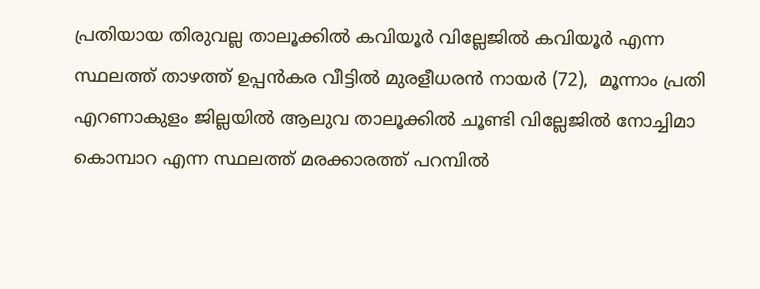പ്രതിയായ തിരുവല്ല താലൂക്കിൽ കവിയൂർ വില്ലേജിൽ കവിയൂർ എന്ന സ്ഥലത്ത് താഴത്ത് ഉപ്പൻകര വീട്ടിൽ മുരളീധരൻ നായർ (72),  മൂന്നാം പ്രതി  എറണാകുളം ജില്ലയിൽ ആലുവ താലൂക്കിൽ ചൂണ്ടി വില്ലേജിൽ നോച്ചിമാ കൊമ്പാറ എന്ന സ്ഥലത്ത് മരക്കാരത്ത് പറമ്പിൽ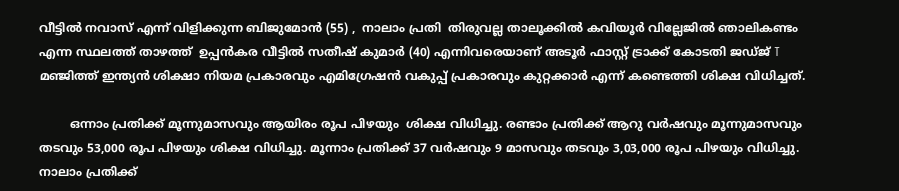വീട്ടിൽ നവാസ് എന്ന് വിളിക്കുന്ന ബിജുമോൻ (55) ,  നാലാം പ്രതി  തിരുവല്ല താലൂക്കിൽ കവിയൂർ വില്ലേജിൽ ഞാലികണ്ടം എന്ന സ്ഥലത്ത് താഴത്ത്  ഉപ്പൻകര വീട്ടിൽ സതീഷ് കുമാർ (40) എന്നിവരെയാണ് അടൂർ ഫാസ്റ്റ് ട്രാക്ക് കോടതി ജഡ്ജ് T മഞ്ജിത്ത് ഇന്ത്യൻ ശിക്ഷാ നിയമ പ്രകാരവും എമിഗ്രേഷൻ വകുപ്പ് പ്രകാരവും കുറ്റക്കാർ എന്ന് കണ്ടെത്തി ശിക്ഷ വിധിച്ചത്.

        ഒന്നാം പ്രതിക്ക് മൂന്നുമാസവും ആയിരം രൂപ പിഴയും  ശിക്ഷ വിധിച്ചു. രണ്ടാം പ്രതിക്ക് ആറു വർഷവും മൂന്നുമാസവും തടവും 53,000 രൂപ പിഴയും ശിക്ഷ വിധിച്ചു. മൂന്നാം പ്രതിക്ക് 37 വർഷവും 9 മാസവും തടവും 3,03,000 രൂപ പിഴയും വിധിച്ചു. നാലാം പ്രതിക്ക്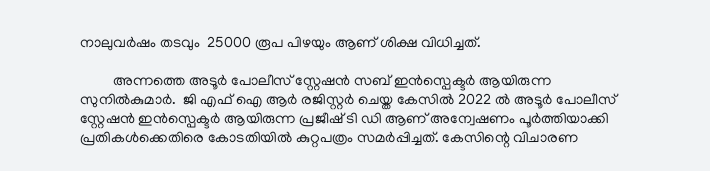നാലുവർഷം തടവും  25000 രൂപ പിഴയും ആണ് ശിക്ഷ വിധിച്ചത്.

         അന്നത്തെ അടൂർ പോലീസ് സ്റ്റേഷൻ സബ് ഇൻസ്പെക്ടർ ആയിരുന്ന സുനിൽകുമാർ.  ജി എഫ് ഐ ആർ രജിസ്റ്റർ ചെയ്ത കേസിൽ 2022 ൽ അടൂർ പോലീസ് സ്റ്റേഷൻ ഇൻസ്പെക്ടർ ആയിരുന്ന പ്രജീഷ് ടി ഡി ആണ് അന്വേഷണം പൂർത്തിയാക്കി പ്രതികൾക്കെതിരെ കോടതിയിൽ കുറ്റപത്രം സമർപ്പിച്ചത്. കേസിന്റെ വിചാരണ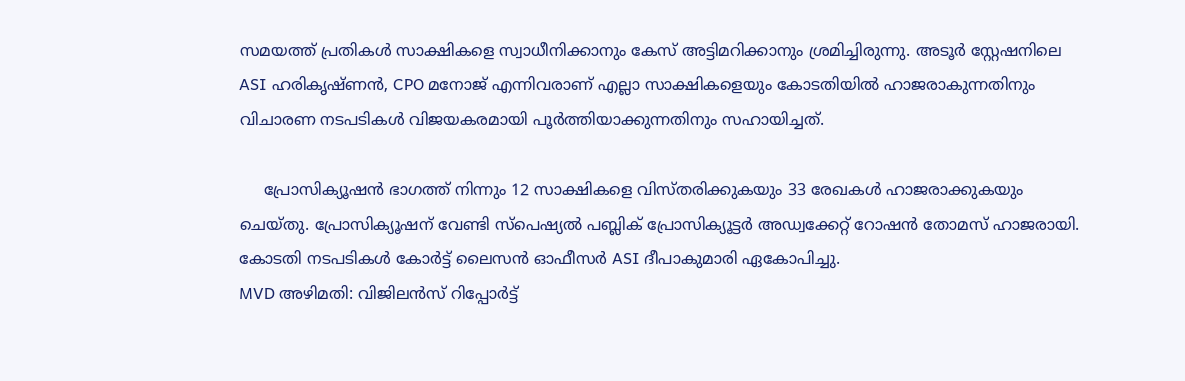സമയത്ത് പ്രതികൾ സാക്ഷികളെ സ്വാധീനിക്കാനും കേസ് അട്ടിമറിക്കാനും ശ്രമിച്ചിരുന്നു. അടൂർ സ്റ്റേഷനിലെ ASI ഹരികൃഷ്ണൻ, CPO മനോജ്‌ എന്നിവരാണ് എല്ലാ സാക്ഷികളെയും കോടതിയിൽ ഹാജരാകുന്നതിനും വിചാരണ നടപടികൾ വിജയകരമായി പൂർത്തിയാക്കുന്നതിനും സഹായിച്ചത്.

     പ്രോസിക്യൂഷൻ ഭാഗത്ത് നിന്നും 12 സാക്ഷികളെ വിസ്തരിക്കുകയും 33 രേഖകൾ ഹാജരാക്കുകയും ചെയ്തു. പ്രോസിക്യൂഷന് വേണ്ടി സ്പെഷ്യൽ പബ്ലിക് പ്രോസിക്യൂട്ടർ അഡ്വക്കേറ്റ് റോഷൻ തോമസ് ഹാജരായി. കോടതി നടപടികൾ കോർട്ട് ലൈസൻ ഓഫീസർ ASI ദീപാകുമാരി ഏകോപിച്ചു.
MVD അഴിമതി: വിജിലൻസ് റിപ്പോർട്ട്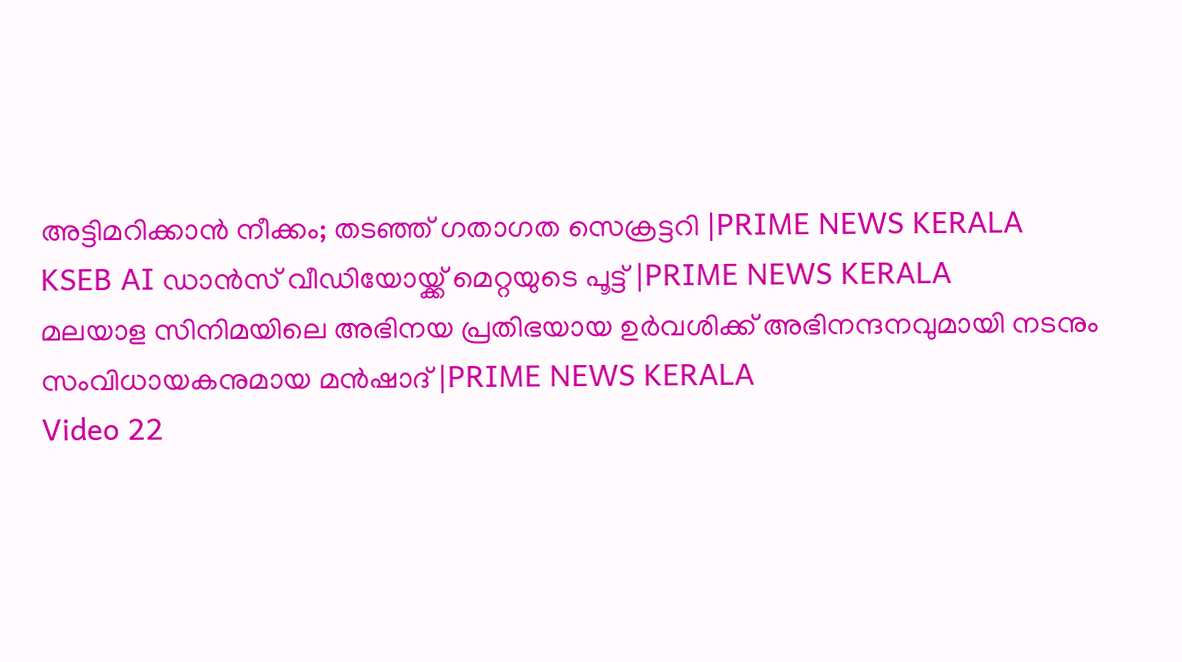അട്ടിമറിക്കാൻ നീക്കം; തടഞ്ഞ് ഗതാഗത സെക്രട്ടറി |PRIME NEWS KERALA
KSEB AI ഡാൻസ് വീഡിയോയ്ക്ക് മെറ്റയുടെ പൂട്ട് |PRIME NEWS KERALA
മലയാള സിനിമയിലെ അഭിനയ പ്രതിഭയായ ഉർവശിക്ക് അഭിനന്ദനവുമായി നടനും സംവിധായകനുമായ മൻഷാദ് |PRIME NEWS KERALA
Video 22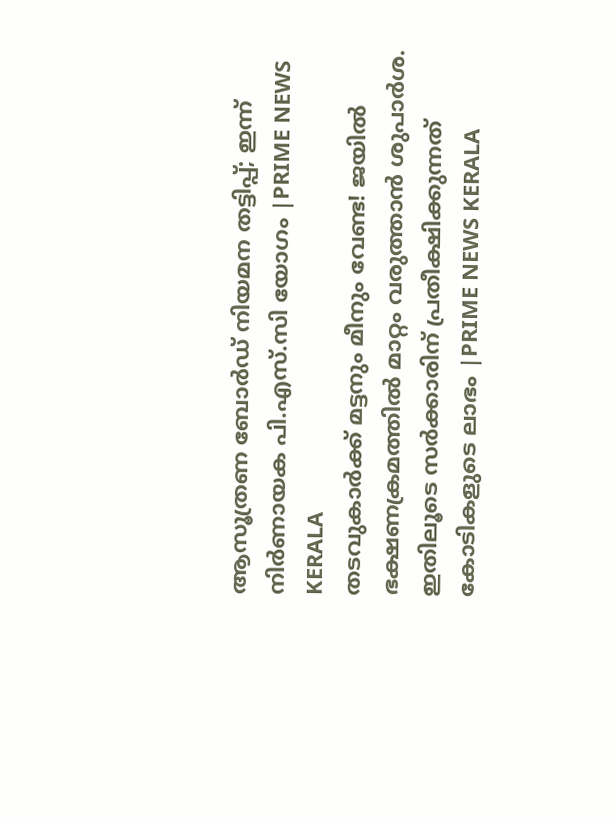ആസൂത്രണ ബോർഡ് നിയമന തട്ടിപ്പ്; ഇന്ന് നിർണായക പി.എസ്.സി യോഗം |PRIME NEWS KERALA
തടവുകാർക്ക് മട്ടനും മീനും വേണ്ട! ജയിൽ ഭക്ഷണക്രമത്തിൽ മാറ്റം വരുത്താൻ ശുപാർശ. ഇതിലൂടെ സർക്കാരിന് പ്രതീക്ഷിക്കുന്നത് കോടികളുടെ ലാഭം |PRIME NEWS KERALA